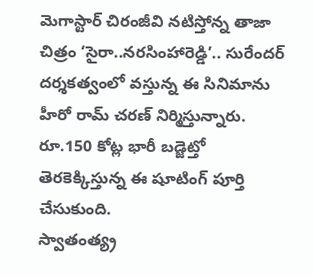మెగాస్టార్ చిరంజీవి నటిస్తోన్న తాజా చిత్రం ‘సైరా..నరసింహారెడ్డి’.. సురేందర్ దర్శకత్వంలో వస్తున్న ఈ సినిమాను హీరో రామ్ చరణ్ నిర్మిస్తున్నారు. రూ.150 కోట్ల భారీ బడ్జెట్తో తెరకెక్కిస్తున్న ఈ షూటింగ్ పూర్తి చేసుకుంది.
స్వాతంత్య్ర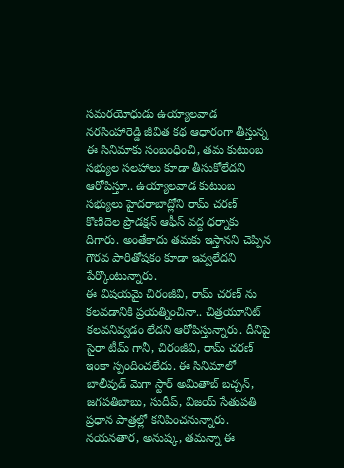సమరయోధుడు ఉయ్యాలవాడ నరసింహారెడ్డి జీవిత కథ ఆధారంగా తీస్తున్న ఈ సినిమాకు సంబంధించి, తమ కుటుంబ సభ్యుల సలహాలు కూడా తీసుకోలేదని ఆరోపిస్తూ.. ఉయ్యాలవాడ కుటుంబ సభ్యులు హైదరాబాద్లోని రామ్ చరణ్ కొణిదెల ప్రొడక్షన్ ఆఫీస్ వద్ద ధర్నాకు దిగారు. అంతేకాదు తమకు ఇస్తానని చెప్పిన గౌరవ పారితోషకం కూడా ఇవ్వలేదని పేర్కొంటున్నారు.
ఈ విషయమై చిరంజీవి, రామ్ చరణ్ ను కలవడానికి ప్రయత్నించినా.. చిత్రయూనిట్ కలవనివ్వడం లేదని ఆరోపిస్తున్నారు. దీనిపై సైరా టీమ్ గానీ, చిరంజీవి, రామ్ చరణ్ ఇంకా స్పందించలేదు. ఈ సినిమాలో బాలీవుడ్ మెగా స్టార్ అమితాబ్ బచ్చన్, జగపతిబాబు, సుదీప్, విజయ్ సేతుపతి ప్రధాన పాత్రల్లో కనిపించనున్నారు. నయనతార, అనుష్క, తమన్నా ఈ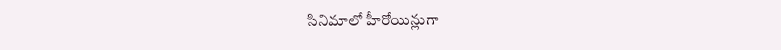సినిమాలో హీరోయిన్లుగా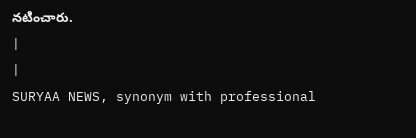నటించారు.
|
|
SURYAA NEWS, synonym with professional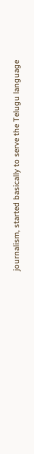journalism, started basically to serve the Telugu language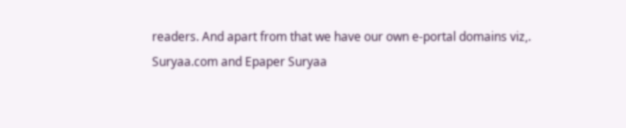readers. And apart from that we have our own e-portal domains viz,. Suryaa.com and Epaper Suryaa